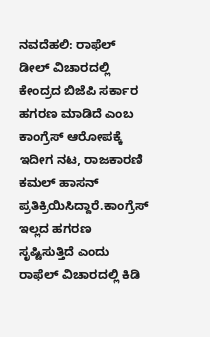ನವದೆಹಲಿ: ರಾಫೆಲ್ ಡೀಲ್ ವಿಚಾರದಲ್ಲಿ ಕೇಂದ್ರದ ಬಿಜೆಪಿ ಸರ್ಕಾರ ಹಗರಣ ಮಾಡಿದೆ ಎಂಬ ಕಾಂಗ್ರೆಸ್ ಆರೋಪಕ್ಕೆ ಇದೀಗ ನಟ, ರಾಜಕಾರಣಿ ಕಮಲ್ ಹಾಸನ್ ಪ್ರತಿಕ್ರಿಯಿಸಿದ್ದಾರೆ.ಕಾಂಗ್ರೆಸ್ ಇಲ್ಲದ ಹಗರಣ ಸೃಷ್ಟಿಸುತ್ತಿದೆ ಎಂದು ರಾಫೆಲ್ ವಿಚಾರದಲ್ಲಿ ಕಿಡಿ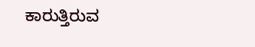ಕಾರುತ್ತಿರುವ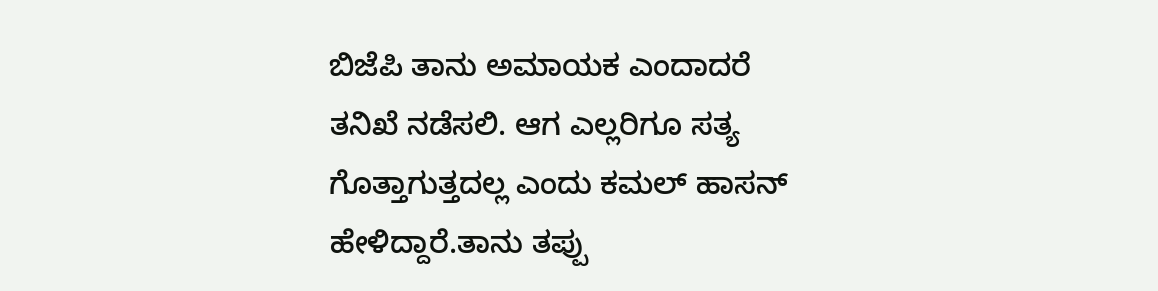ಬಿಜೆಪಿ ತಾನು ಅಮಾಯಕ ಎಂದಾದರೆ ತನಿಖೆ ನಡೆಸಲಿ. ಆಗ ಎಲ್ಲರಿಗೂ ಸತ್ಯ ಗೊತ್ತಾಗುತ್ತದಲ್ಲ ಎಂದು ಕಮಲ್ ಹಾಸನ್ ಹೇಳಿದ್ದಾರೆ.ತಾನು ತಪ್ಪು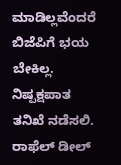ಮಾಡಿಲ್ಲವೆಂದರೆ ಬಿಜೆಪಿಗೆ ಭಯ ಬೇಕಿಲ್ಲ. ನಿಷ್ಪಕ್ಷಪಾತ ತನಿಖೆ ನಡೆಸಲಿ. ರಾಫೆಲ್ ಡೀಲ್